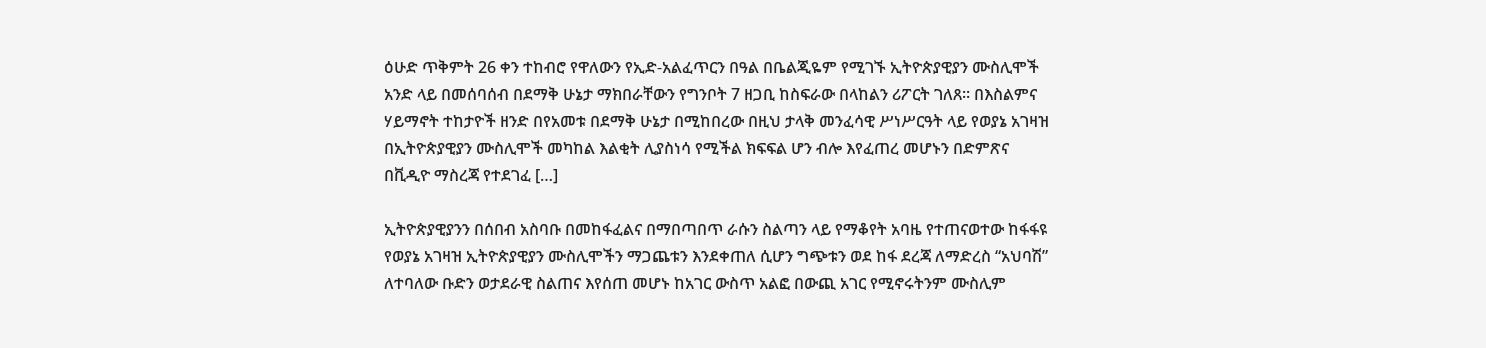ዕሁድ ጥቅምት 26 ቀን ተከብሮ የዋለውን የኢድ-አልፈጥርን በዓል በቤልጂዬም የሚገኙ ኢትዮጵያዊያን ሙስሊሞች አንድ ላይ በመሰባሰብ በደማቅ ሁኔታ ማክበራቸውን የግንቦት 7 ዘጋቢ ከስፍራው በላከልን ሪፖርት ገለጸ። በእስልምና ሃይማኖት ተከታዮች ዘንድ በየአመቱ በደማቅ ሁኔታ በሚከበረው በዚህ ታላቅ መንፈሳዊ ሥነሥርዓት ላይ የወያኔ አገዛዝ በኢትዮጵያዊያን ሙስሊሞች መካከል እልቂት ሊያስነሳ የሚችል ክፍፍል ሆን ብሎ እየፈጠረ መሆኑን በድምጽና በቪዲዮ ማስረጃ የተደገፈ […]

ኢትዮጵያዊያንን በሰበብ አስባቡ በመከፋፈልና በማበጣበጥ ራሱን ስልጣን ላይ የማቆየት አባዜ የተጠናወተው ከፋፋዩ የወያኔ አገዛዝ ኢትዮጵያዊያን ሙስሊሞችን ማጋጨቱን እንደቀጠለ ሲሆን ግጭቱን ወደ ከፋ ደረጃ ለማድረስ “አህባሽ” ለተባለው ቡድን ወታደራዊ ስልጠና እየሰጠ መሆኑ ከአገር ውስጥ አልፎ በውጪ አገር የሚኖሩትንም ሙስሊም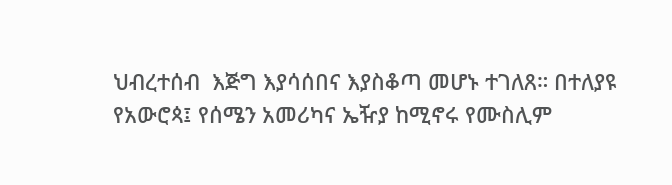ህብረተሰብ  እጅግ እያሳሰበና እያስቆጣ መሆኑ ተገለጸ። በተለያዩ የአውሮጳ፤ የሰሜን አመሪካና ኤዥያ ከሚኖሩ የሙስሊም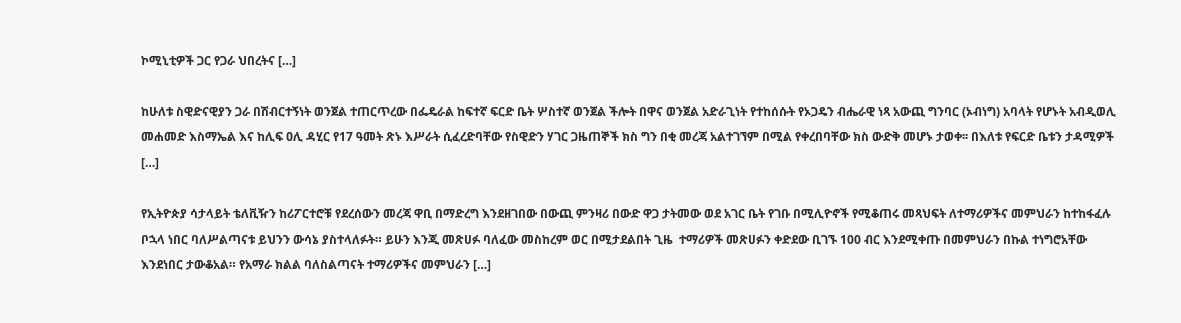ኮሚኒቲዎች ጋር የጋራ ህበረትና […]

ከሁለቱ ስዊድናዊያን ጋራ በሽብርተኝነት ወንጀል ተጠርጥረው በፌዴራል ከፍተኛ ፍርድ ቤት ሦስተኛ ወንጀል ችሎት በዋና ወንጀል አድራጊነት የተከሰሱት የኦጋዴን ብሔራዊ ነጻ አውጪ ግንባር (ኦብነግ) አባላት የሆኑት አብዲወሊ መሐመድ እስማኤል እና ከሊፍ ዐሊ ዳሂር የ17 ዓመት ጽኑ እሥራት ሲፈረድባቸው የስዊድን ሃገር ጋዜጠኞች ክስ ግን በቂ መረጃ አልተገኘም በሚል የቀረበባቸው ክስ ውድቅ መሆኑ ታወቀ፡፡ በእለቱ የፍርድ ቤቱን ታዳሚዎች […]

የኢትዮጵያ ሳታላይት ቴለቪዥን ከሪፖርተሮቹ የደረሰውን መረጃ ዋቢ በማድረግ እንደዘገበው በውጪ ምንዛሪ በውድ ዋጋ ታትመው ወደ አገር ቤት የገቡ በሚሊዮኖች የሚቆጠሩ መጻህፍት ለተማሪዎችና መምህራን ከተከፋፈሉ ቦኋላ ነበር ባለሥልጣናቱ ይህንን ውሳኔ ያስተላለፉት። ይሁን እንጂ መጽሀፉ ባለፈው መስከረም ወር በሚታደልበት ጊዜ  ተማሪዎች መጽሀፉን ቀድደው ቢገኙ 100 ብር እንደሚቀጡ በመምህራን በኩል ተነግሮአቸው እንደነበር ታውቆአል። የአማራ ክልል ባለስልጣናት ተማሪዎችና መምህራን […]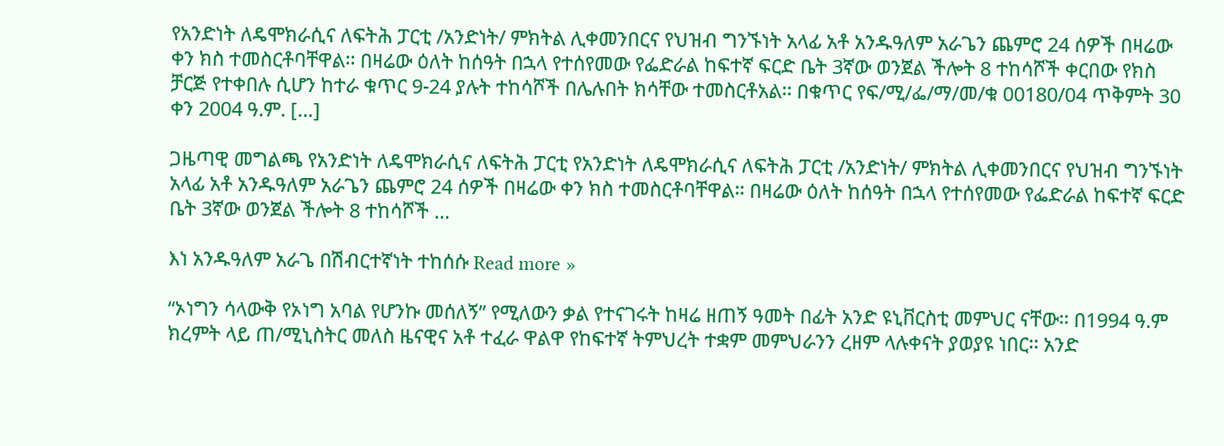የአንድነት ለዴሞክራሲና ለፍትሕ ፓርቲ /አንድነት/ ምክትል ሊቀመንበርና የህዝብ ግንኙነት አላፊ አቶ አንዱዓለም አራጌን ጨምሮ 24 ሰዎች በዛሬው ቀን ክስ ተመስርቶባቸዋል፡፡ በዛሬው ዕለት ከሰዓት በኋላ የተሰየመው የፌድራል ከፍተኛ ፍርድ ቤት 3ኛው ወንጀል ችሎት 8 ተከሳሾች ቀርበው የክስ ቻርጅ የተቀበሉ ሲሆን ከተራ ቁጥር 9-24 ያሉት ተከሳሾች በሌሉበት ክሳቸው ተመስርቶአል፡፡ በቁጥር የፍ/ሚ/ፌ/ማ/መ/ቁ 00180/04 ጥቅምት 30 ቀን 2004 ዓ.ም. […]

ጋዜጣዊ መግልጫ የአንድነት ለዴሞክራሲና ለፍትሕ ፓርቲ የአንድነት ለዴሞክራሲና ለፍትሕ ፓርቲ /አንድነት/ ምክትል ሊቀመንበርና የህዝብ ግንኙነት አላፊ አቶ አንዱዓለም አራጌን ጨምሮ 24 ሰዎች በዛሬው ቀን ክስ ተመስርቶባቸዋል፡፡ በዛሬው ዕለት ከሰዓት በኋላ የተሰየመው የፌድራል ከፍተኛ ፍርድ ቤት 3ኛው ወንጀል ችሎት 8 ተከሳሾች …

እነ አንዱዓለም አራጌ በሽብርተኛነት ተከሰሱ Read more »

“ኦነግን ሳላውቅ የኦነግ አባል የሆንኩ መሰለኝ” የሚለውን ቃል የተናገሩት ከዛሬ ዘጠኝ ዓመት በፊት አንድ ዩኒቨርስቲ መምህር ናቸው፡፡ በ1994 ዓ.ም ክረምት ላይ ጠ/ሚኒስትር መለስ ዜናዊና አቶ ተፈራ ዋልዋ የከፍተኛ ትምህረት ተቋም መምህራንን ረዘም ላሉቀናት ያወያዩ ነበር፡፡ አንድ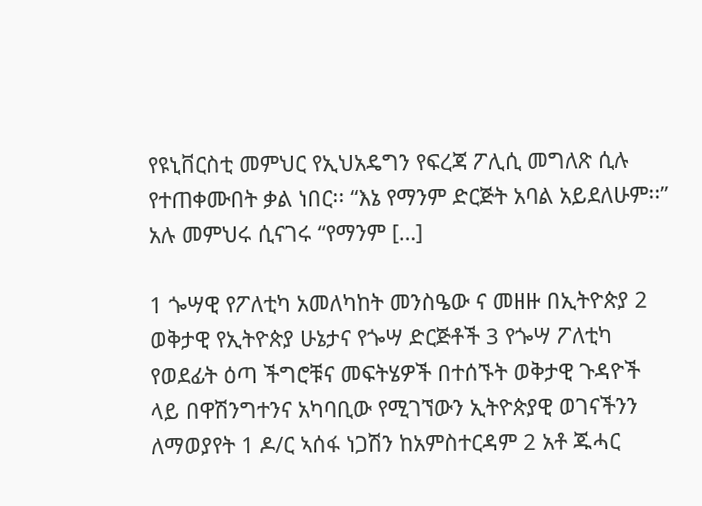የዩኒቨርስቲ መምህር የኢህአዴግን የፍረጃ ፖሊሲ መግለጽ ሲሉ የተጠቀሙበት ቃል ነበር፡፡ “እኔ የማንም ድርጅት አባል አይደለሁም፡፡” አሉ መምህሩ ሲናገሩ “የማንም […]

1 ጐሣዊ የፖለቲካ አመለካከት መንስዔው ና መዘዙ በኢትዮጵያ 2 ወቅታዊ የኢትዮጵያ ሁኔታና የጐሣ ድርጅቶች 3 የጐሣ ፖለቲካ የወደፊት ዕጣ ችግሮቹና መፍትሄዎች በተሰኙት ወቅታዊ ጉዳዮች ላይ በዋሽንግተንና አካባቢው የሚገኘውን ኢትዮጵያዊ ወገናችንን ለማወያየት 1 ዶ/ር ኣሰፋ ነጋሽን ከአምስተርዳም 2 አቶ ጁሓር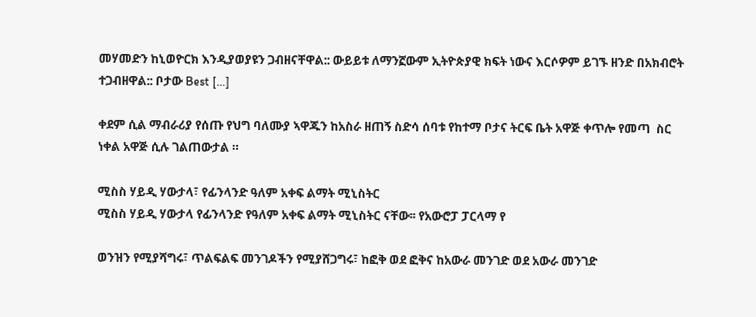መሃመድን ከኒወዮርክ እንዲያወያዩን ጋብዘናቸዋል:: ውይይቱ ለማንኟውም ኢትዮጵያዊ ክፍት ነውና እርሶዎም ይገኙ ዘንድ በአክብሮት ተጋብዘዋል:: ቦታው Best […]

ቀደም ሲል ማብራሪያ የሰጡ የህግ ባለሙያ ኣዋጁን ከአስራ ዘጠኝ ስድሳ ሰባቱ የከተማ ቦታና ትርፍ ቤት አዋጅ ቀጥሎ የመጣ  ስር ነቀል አዋጅ ሲሉ ገልጠውታል ።

ሚስስ ሃይዲ ሃውታላ፣ የፊንላንድ ዓለም አቀፍ ልማት ሚኒስትር
ሚስስ ሃይዲ ሃውታላ የፊንላንድ የዓለም አቀፍ ልማት ሚኒስትር ናቸው፡፡ የአውሮፓ ፓርላማ የ

ወንዝን የሚያሻግሩ፣ ጥልፍልፍ መንገዶችን የሚያሸጋግሩ፣ ከፎቅ ወደ ፎቅና ከአውራ መንገድ ወደ አውራ መንገድ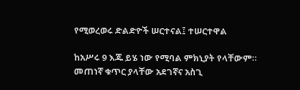የሚወረወሩ ድልድዮች ሠርተናል፤ ተሠርተዋል

ከአሥሩ 9 እጁ ይሄ ነው የሚባል ምክኒያት የላቸውም። መጠነኛ ቁጥር ያላቸው አደገኛና አስጊ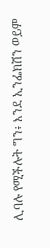ሊባሉ የሚችሉት ግን፥ እንደ ኢንፌክሽን ወይም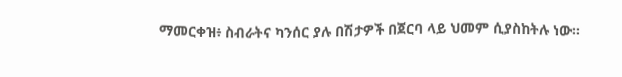ማመርቀዝ፥ ስብራትና ካንሰር ያሉ በሽታዎች በጀርባ ላይ ህመም ሲያስከትሉ ነው።